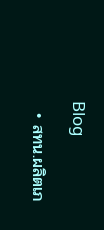Blog

  • สทน.ผลิตเภ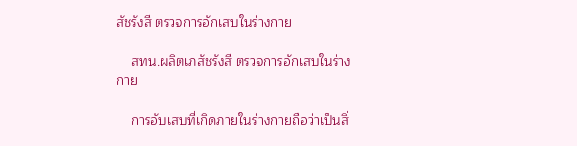สัชรังสี ตรวจการอักเสบในร่างกาย

    สทน.ผลิตเภสัชรังสี ตรวจการอักเสบในร่างกาย

    การอับเสบที่เกิดภายในร่างกายถือว่าเป็นสิ่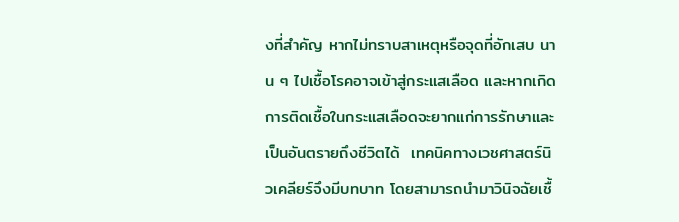งที่สำคัญ หากไม่ทราบสาเหตุหรือจุดที่อักเสบ นาน ๆ ไปเชื้อโรคอาจเข้าสู่กระแสเลือด และหากเกิดการติดเชื้อในกระแสเลือดจะยากแก่การรักษาและเป็นอันตรายถึงชีวิตได้  เทคนิคทางเวชศาสตร์นิวเคลียร์จึงมีบทบาท โดยสามารถนำมาวินิจฉัยเชื้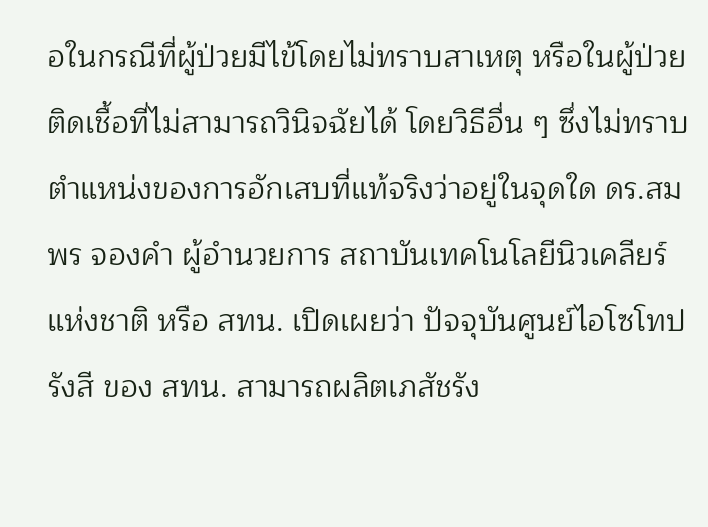อในกรณีที่ผู้ป่วยมีไข้โดยไม่ทราบสาเหตุ หรือในผู้ป่วยติดเชื้อที่ไม่สามารถวินิจฉัยได้ โดยวิธีอื่น ๆ ซึ่งไม่ทราบตำแหน่งของการอักเสบที่แท้จริงว่าอยู่ในจุดใด ดร.สมพร จองคำ ผู้อำนวยการ สถาบันเทคโนโลยีนิวเคลียร์แห่งชาติ หรือ สทน. เปิดเผยว่า ปัจจุบันศูนย์ไอโซโทปรังสี ของ สทน. สามารถผลิตเภสัชรัง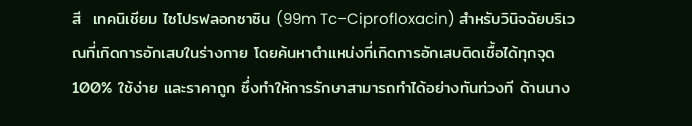สี  เทคนิเชียม ไซโปรฟลอกซาซิน (99m Tc–Ciprofloxacin) สำหรับวินิจฉัยบริเวณที่เกิดการอักเสบในร่างกาย โดยค้นหาตำแหน่งที่เกิดการอักเสบติดเชื้อได้ทุกจุด 100% ใช้ง่าย และราคาถูก ซึ่งทำให้การรักษาสามารถทำได้อย่างทันท่วงที ด้านนาง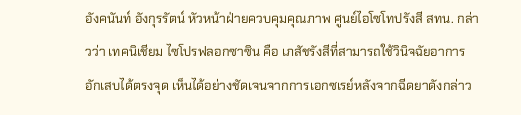อังคนันท์ อังกุรรัตน์ หัวหน้าฝ่ายควบคุมคุณภาพ ศูนย์ไอโซโทปรังสี สทน. กล่าวว่า เทคนิเชียม ไซโปรฟลอกซาซิน คือ เภสัชรังสีที่สามารถใช้วินิจฉัยอาการอักเสบได้ตรงจุด เห็นได้อย่างชัดเจนจากการเอกซเรย์หลังจากฉีดยาดังกล่าว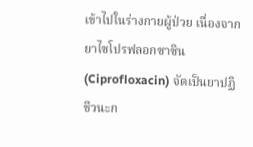เข้าไปในร่างกายผู้ป่วย เนื่องจากยาไซโปรฟลอกซาซิน (Ciprofloxacin) จัดเป็นยาปฏิชีวนะก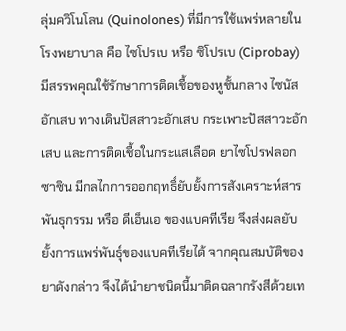ลุ่มควิโนโลน (Quinolones) ที่มีการใช้แพร่หลายในโรงพยาบาล คือ ไซโปรเบ หรือ ซิโปรเบ (Ciprobay) มีสรรพคุณใช้รักษาการติดเชื้อของหูชั้นกลาง ไซนัสอักเสบ ทางเดินปัสสาวะอักเสบ กระเพาะปัสสาวะอักเสบ และการติดเชื้อในกระแสเลือด ยาไซโปรฟลอกซาซิน มีกลไกการออกฤทธิ์ยับยั้งการสังเคราะห์สารพันธุกรรม หรือ ดีเอ็นเอ ของแบคทีเรีย จึงส่งผลยับยั้งการแพร่พันธุ์ของแบคทีเรียได้ จากคุณสมบัติของยาดังกล่าว จึงได้นำยาชนิดนี้มาติดฉลากรังสีด้วยเท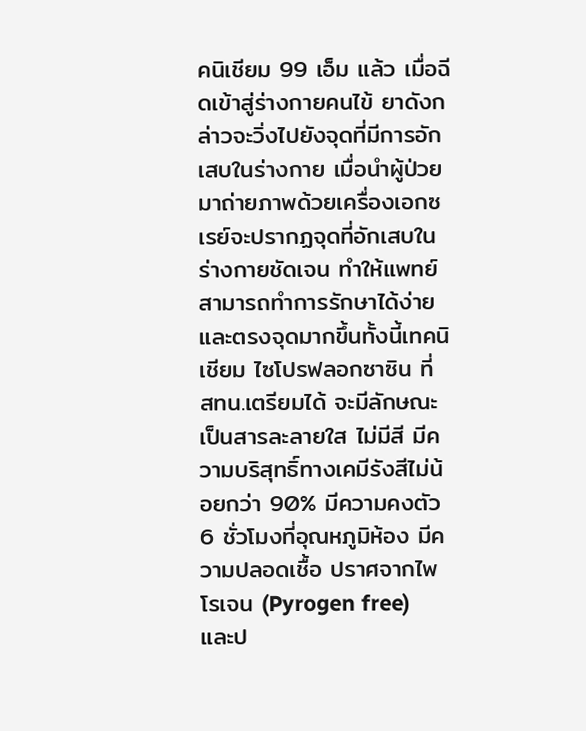คนิเชียม 99 เอ็ม แล้ว เมื่อฉีดเข้าสู่ร่างกายคนไข้ ยาดังกล่าวจะวิ่งไปยังจุดที่มีการอักเสบในร่างกาย เมื่อนำผู้ป่วยมาถ่ายภาพด้วยเครื่องเอกซเรย์จะปรากฏจุดที่อักเสบในร่างกายชัดเจน ทำให้แพทย์สามารถทำการรักษาได้ง่ายและตรงจุดมากขึ้นทั้งนี้เทคนิเชียม ไซโปรฟลอกซาซิน ที่ สทน.เตรียมได้ จะมีลักษณะเป็นสารละลายใส ไม่มีสี มีความบริสุทธิ์ทางเคมีรังสีไม่น้อยกว่า 90% มีความคงตัว 6 ชั่วโมงที่อุณหภูมิห้อง มีความปลอดเชื้อ ปราศจากไพโรเจน (Pyrogen free) และป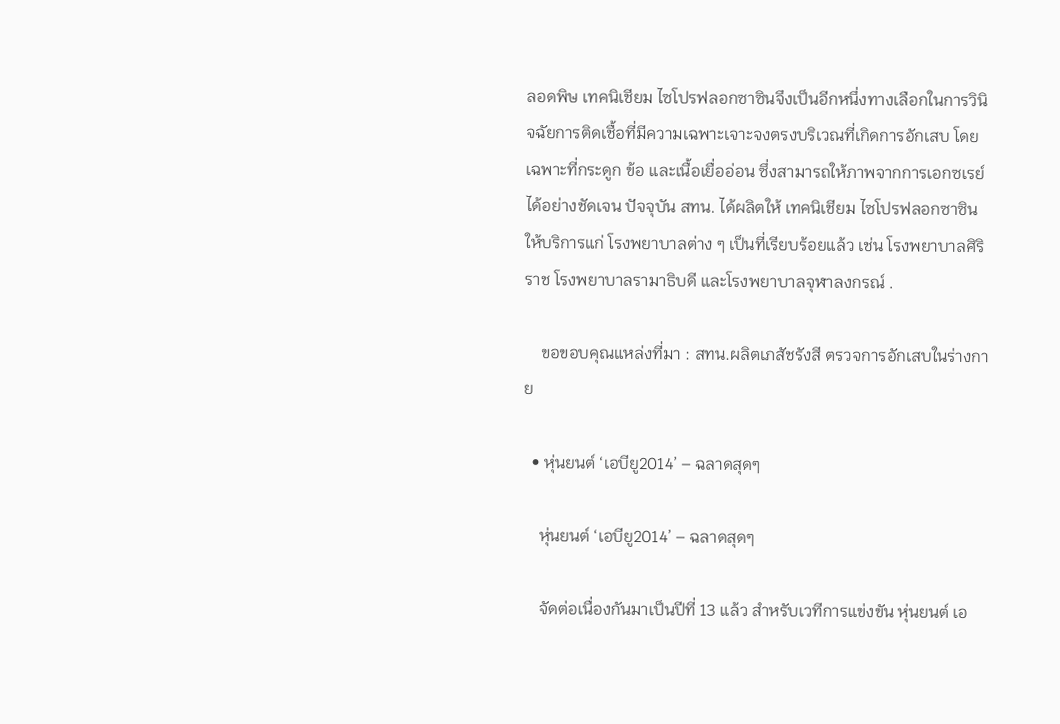ลอดพิษ เทคนิเชียม ไซโปรฟลอกซาซินจึงเป็นอีกหนึ่งทางเลือกในการวินิจฉัยการติดเชื้อที่มีความเฉพาะเจาะจงตรงบริเวณที่เกิดการอักเสบ โดยเฉพาะที่กระดูก ข้อ และเนื้อเยื่ออ่อน ซึ่งสามารถให้ภาพจากการเอกซเรย์ได้อย่างชัดเจน ปัจจุบัน สทน. ได้ผลิตให้ เทคนิเชียม ไซโปรฟลอกซาซินให้บริการแก่ โรงพยาบาลต่าง ๆ เป็นที่เรียบร้อยแล้ว เช่น โรงพยาบาลศิริราช โรงพยาบาลรามาธิบดี และโรงพยาบาลจุฬาลงกรณ์ .

    ขอขอบคุณแหล่งที่มา : สทน.ผลิตเภสัชรังสี ตรวจการอักเสบในร่างกาย

  • หุ่นยนต์ ‘เอบียู2014’ – ฉลาดสุดๆ

    หุ่นยนต์ ‘เอบียู2014’ – ฉลาดสุดๆ

    จัดต่อเนื่องกันมาเป็นปีที่ 13 แล้ว สำหรับเวทีการแข่งขัน หุ่นยนต์ เอ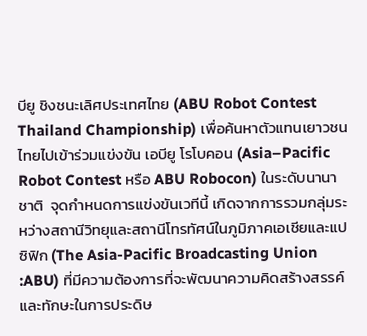บียู ชิงชนะเลิศประเทศไทย (ABU Robot Contest Thailand Championship) เพื่อค้นหาตัวแทนเยาวชนไทยไปเข้าร่วมแข่งขัน เอบียู โรโบคอน (Asia–Pacific Robot Contest หรือ ABU Robocon) ในระดับนานาชาติ  จุดกำหนดการแข่งขันเวทีนี้ เกิดจากการรวมกลุ่มระหว่างสถานีวิทยุและสถานีโทรทัศน์ในภูมิภาคเอเชียและแปซิฟิก (The Asia-Pacific Broadcasting Union :ABU) ที่มีความต้องการที่จะพัฒนาความคิดสร้างสรรค์และทักษะในการประดิษ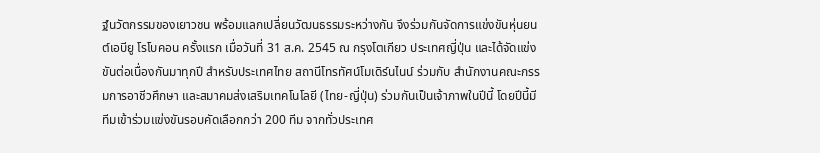ฐ์นวัตกรรมของเยาวชน พร้อมแลกเปลี่ยนวัฒนธรรมระหว่างกัน จึงร่วมกันจัดการแข่งขันหุ่นยนต์เอบียู โรโบคอน ครั้งแรก เมื่อวันที่ 31 ส.ค. 2545 ณ กรุงโตเกียว ประเทศญี่ปุ่น และได้จัดแข่งขันต่อเนื่องกันมาทุกปี สำหรับประเทศไทย สถานีโทรทัศน์โมเดิร์นไนน์ ร่วมกับ สำนักงานคณะกรรมการอาชีวศึกษา และสมาคมส่งเสริมเทคโนโลยี (ไทย-ญี่ปุ่น) ร่วมกันเป็นเจ้าภาพในปีนี้ โดยปีนี้มีทีมเข้าร่วมแข่งขันรอบคัดเลือกกว่า 200 ทีม จากทั่วประเทศ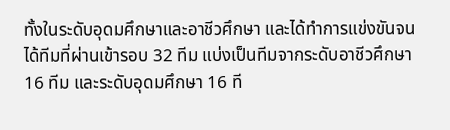ทั้งในระดับอุดมศึกษาและอาชีวศึกษา และได้ทำการแข่งขันจนได้ทีมที่ผ่านเข้ารอบ 32 ทีม แบ่งเป็นทีมจากระดับอาชีวศึกษา 16 ทีม และระดับอุดมศึกษา 16 ที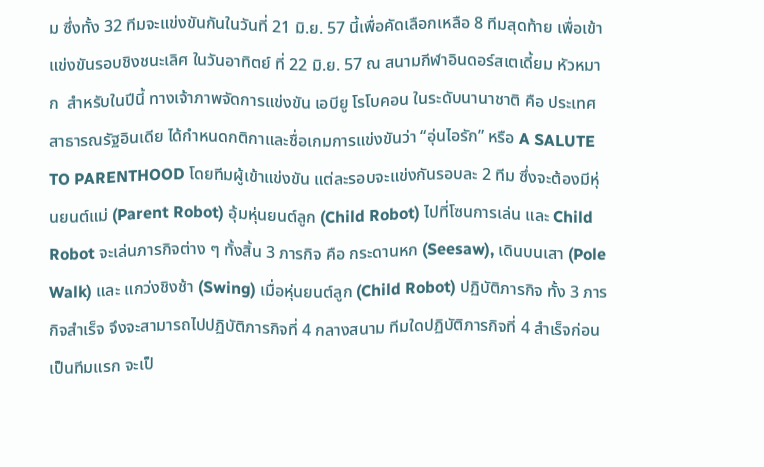ม ซึ่งทั้ง 32 ทีมจะแข่งขันกันในวันที่ 21 มิ.ย. 57 นี้เพื่อคัดเลือกเหลือ 8 ทีมสุดท้าย เพื่อเข้าแข่งขันรอบชิงชนะเลิศ ในวันอาทิตย์ ที่ 22 มิ.ย. 57 ณ สนามกีฬาอินดอร์สเตเดี้ยม หัวหมาก  สำหรับในปีนี้ ทางเจ้าภาพจัดการแข่งขัน เอบียู โรโบคอน ในระดับนานาชาติ คือ ประเทศ สาธารณรัฐอินเดีย ได้กำหนดกติกาและชื่อเกมการแข่งขันว่า “อุ่นไอรัก” หรือ A SALUTE TO PARENTHOOD โดยทีมผู้เข้าแข่งขัน แต่ละรอบจะแข่งกันรอบละ 2 ทีม ซึ่งจะต้องมีหุ่นยนต์แม่ (Parent Robot) อุ้มหุ่นยนต์ลูก (Child Robot) ไปที่โซนการเล่น และ Child Robot จะเล่นภารกิจต่าง ๆ ทั้งสิ้น 3 ภารกิจ คือ กระดานหก (Seesaw), เดินบนเสา (Pole Walk) และ แกว่งชิงช้า (Swing) เมื่อหุ่นยนต์ลูก (Child Robot) ปฏิบัติภารกิจ ทั้ง 3 ภารกิจสำเร็จ จึงจะสามารถไปปฏิบัติภารกิจที่ 4 กลางสนาม ทีมใดปฏิบัติภารกิจที่ 4 สำเร็จก่อนเป็นทีมแรก จะเป็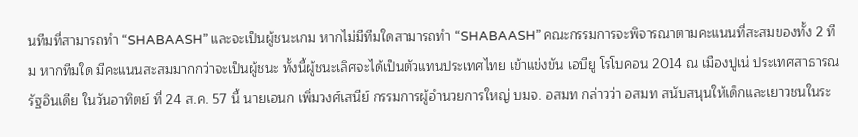นทีมที่สามารถทำ “SHABAASH” และจะเป็นผู้ชนะเกม หากไม่มีทีมใดสามารถทำ “SHABAASH” คณะกรรมการจะพิจารณาตามคะแนนที่สะสมของทั้ง 2 ทีม หากทีมใด มีคะแนนสะสมมากกว่าจะเป็นผู้ชนะ ทั้งนี้ผู้ชนะเลิศจะได้เป็นตัวแทนประเทศไทย เข้าแข่งขัน เอบียู โรโบคอน 2014 ณ เมืองปูเน่ ประเทศสาธารณรัฐอินเดีย ในวันอาทิตย์ ที่ 24 ส.ค. 57 นี้ นายเอนก เพิ่มวงศ์เสนีย์ กรรมการผู้อำนวยการใหญ่ บมจ. อสมท กล่าวว่า อสมท สนับสนุนให้เด็กและเยาวชนในระ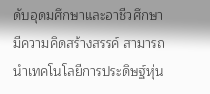ดับอุดมศึกษาและอาชีวศึกษามีความคิดสร้างสรรค์ สามารถนำเทคโนโลยีการประดิษฐ์หุ่น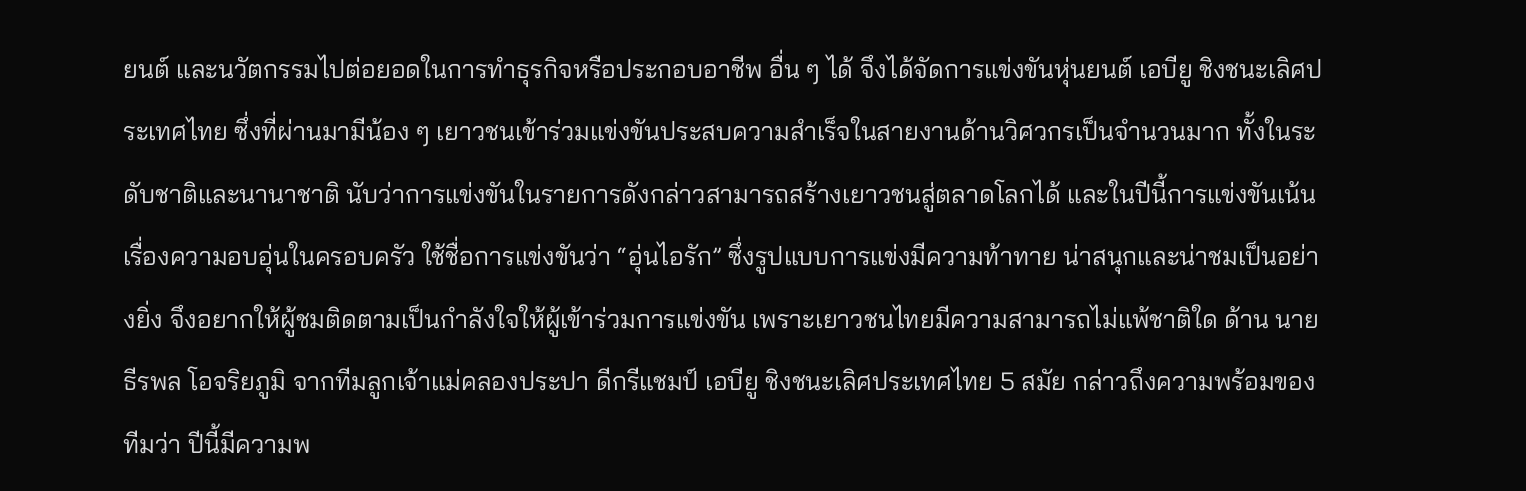ยนต์ และนวัตกรรมไปต่อยอดในการทำธุรกิจหรือประกอบอาชีพ อื่น ๆ ได้ จึงได้จัดการแข่งขันหุ่นยนต์ เอบียู ชิงชนะเลิศประเทศไทย ซึ่งที่ผ่านมามีน้อง ๆ เยาวชนเข้าร่วมแข่งขันประสบความสำเร็จในสายงานด้านวิศวกรเป็นจำนวนมาก ทั้งในระดับชาติและนานาชาติ นับว่าการแข่งขันในรายการดังกล่าวสามารถสร้างเยาวชนสู่ตลาดโลกได้ และในปีนี้การแข่งขันเน้นเรื่องความอบอุ่นในครอบครัว ใช้ชื่อการแข่งขันว่า “อุ่นไอรัก” ซึ่งรูปแบบการแข่งมีความท้าทาย น่าสนุกและน่าชมเป็นอย่างยิ่ง จึงอยากให้ผู้ชมติดตามเป็นกำลังใจให้ผู้เข้าร่วมการแข่งขัน เพราะเยาวชนไทยมีความสามารถไม่แพ้ชาติใด ด้าน นายธีรพล โอจริยภูมิ จากทีมลูกเจ้าแม่คลองประปา ดีกรีแชมป์ เอบียู ชิงชนะเลิศประเทศไทย 5 สมัย กล่าวถึงความพร้อมของทีมว่า ปีนี้มีความพ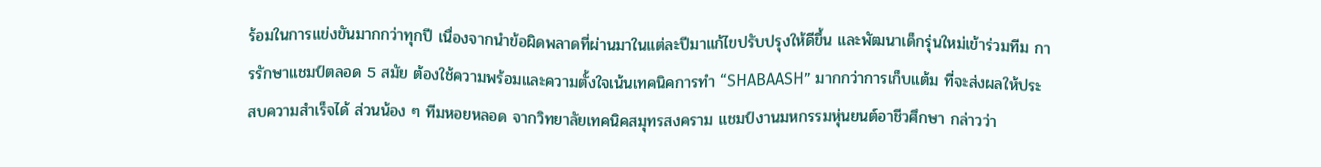ร้อมในการแข่งขันมากกว่าทุกปี เนื่องจากนำข้อผิดพลาดที่ผ่านมาในแต่ละปีมาแก้ไขปรับปรุงให้ดีขึ้น และพัฒนาเด็กรุ่นใหม่เข้าร่วมทีม การรักษาแชมป์ตลอด 5 สมัย ต้องใช้ความพร้อมและความตั้งใจเน้นเทคนิคการทำ “SHABAASH” มากกว่าการเก็บแต้ม ที่จะส่งผลให้ประสบความสำเร็จได้ ส่วนน้อง ๆ ทีมหอยหลอด จากวิทยาลัยเทคนิคสมุทรสงคราม แชมป์งานมหกรรมหุ่นยนต์อาชีวศึกษา กล่าวว่า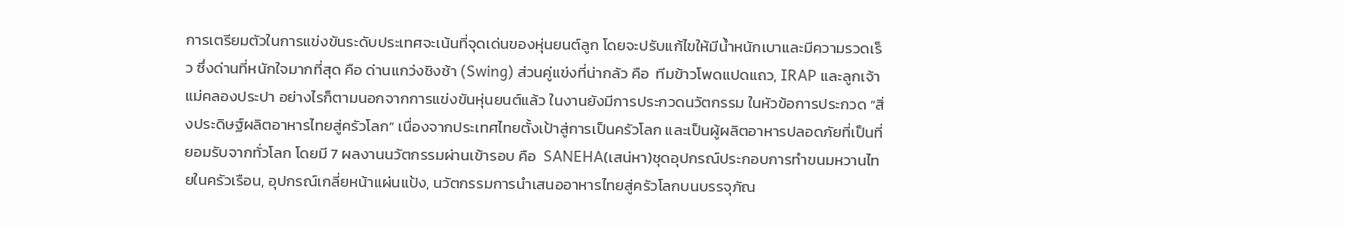การเตรียมตัวในการแข่งขันระดับประเทศจะเน้นที่จุดเด่นของหุ่นยนต์ลูก โดยจะปรับแก้ไขให้มีน้ำหนักเบาและมีความรวดเร็ว ซึ่งด่านที่หนักใจมากที่สุด คือ ด่านแกว่งชิงช้า (Swing) ส่วนคู่แข่งที่น่ากลัว คือ  ทีมข้าวโพดแปดแถว, IRAP และลูกเจ้าแม่คลองประปา อย่างไรก็ตามนอกจากการแข่งขันหุ่นยนต์แล้ว ในงานยังมีการประกวดนวัตกรรม ในหัวข้อการประกวด “สิ่งประดิษฐ์ผลิตอาหารไทยสู่ครัวโลก” เนื่องจากประเทศไทยตั้งเป้าสู่การเป็นครัวโลก และเป็นผู้ผลิตอาหารปลอดภัยที่เป็นที่ยอมรับจากทั่วโลก โดยมี 7 ผลงานนวัตกรรมผ่านเข้ารอบ คือ  SANEHA(เสน่หา)ชุดอุปกรณ์ประกอบการทำขนมหวานไทยในครัวเรือน, อุปกรณ์เกลี่ยหน้าแผ่นแป้ง, นวัตกรรมการนำเสนออาหารไทยสู่ครัวโลกบนบรรจุภัณ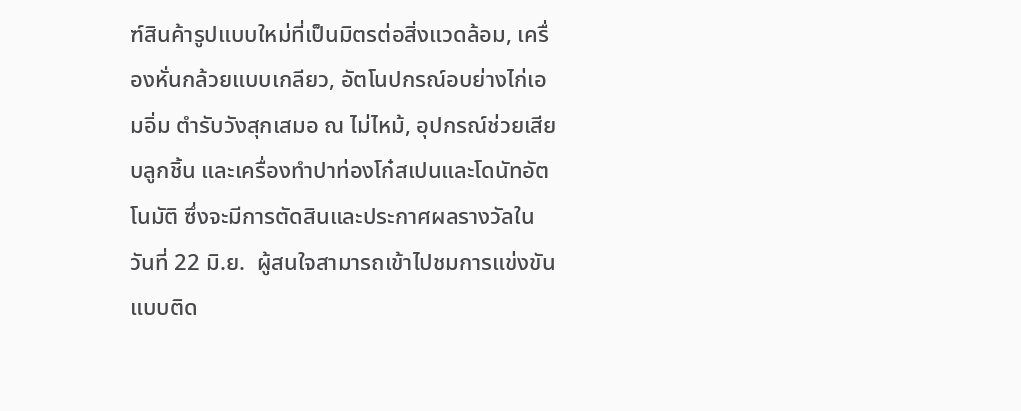ฑ์สินค้ารูปแบบใหม่ที่เป็นมิตรต่อสิ่งแวดล้อม, เครื่องหั่นกล้วยแบบเกลียว, อัตโนปกรณ์อบย่างไก่เอมอิ่ม ตำรับวังสุกเสมอ ณ ไม่ไหม้, อุปกรณ์ช่วยเสียบลูกชิ้น และเครื่องทำปาท่องโก๋สเปนและโดนัทอัตโนมัติ ซึ่งจะมีการตัดสินและประกาศผลรางวัลในวันที่ 22 มิ.ย.  ผู้สนใจสามารถเข้าไปชมการแข่งขันแบบติด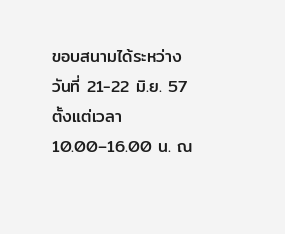ขอบสนามได้ระหว่างวันที่ 21-22 มิ.ย. 57 ตั้งแต่เวลา 10.00–16.00 น. ณ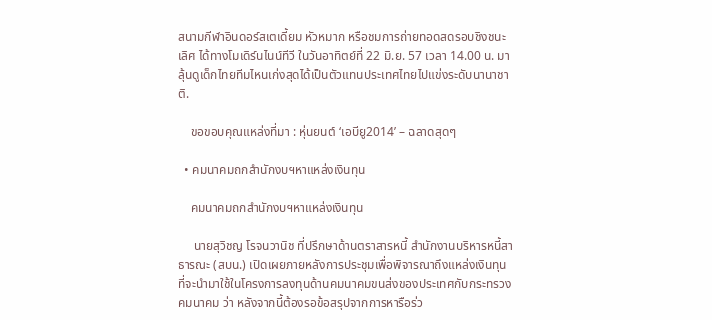สนามกีฬาอินดอร์สเตเดี้ยม หัวหมาก หรือชมการถ่ายทอดสดรอบชิงชนะเลิศ ได้ทางโมเดิร์นไนน์ทีวี ในวันอาทิตย์ที่ 22 มิ.ย. 57 เวลา 14.00 น. มาลุ้นดูเด็กไทยทีมไหนเก่งสุดได้เป็นตัวแทนประเทศไทยไปแข่งระดับนานาชาติ.

    ขอขอบคุณแหล่งที่มา : หุ่นยนต์ ‘เอบียู2014’ – ฉลาดสุดๆ

  • คมนาคมถกสำนักงบฯหาแหล่งเงินทุน

    คมนาคมถกสำนักงบฯหาแหล่งเงินทุน

     นายสุวิชญ โรจนวานิช ที่ปรึกษาด้านตราสารหนี้ สำนักงานบริหารหนี้สาธารณะ (สบน.) เปิดเผยภายหลังการประชุมเพื่อพิจารณาถึงแหล่งเงินทุนที่จะนำมาใช้ในโครงการลงทุนด้านคมนาคมขนส่งของประเทศกับกระทรวงคมนาคม ว่า หลังจากนี้ต้องรอข้อสรุปจากการหารือร่ว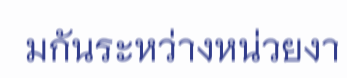มกันระหว่างหน่วยงา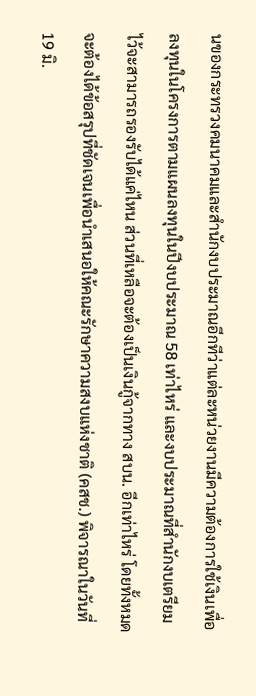นของกระทรวงคมนาคมและสำนักงบประมาณอีกทีว่าแต่ละหน่วยงานมีความต้องการใช้เงินเพื่อลงทุนในโครงการตามแผนลงทุนในปีงบประมาณ 58 เท่าไหร่ และงบประมาณที่สำนักงบเตรียมไว้จะสามารถรองรับได้แค่ไหน ส่วนที่เหลือจะต้องเป็นเงินกู้จากทาง สบน. อีกเท่าไหร่ โดยทั้งหมดจะต้องได้ข้อสรุปที่ชัดเจนเพื่อนำเสนอให้คณะรักษาความสงบแห่งชาติ (คสช.) พิจารณาในวันที่ 19 มิ.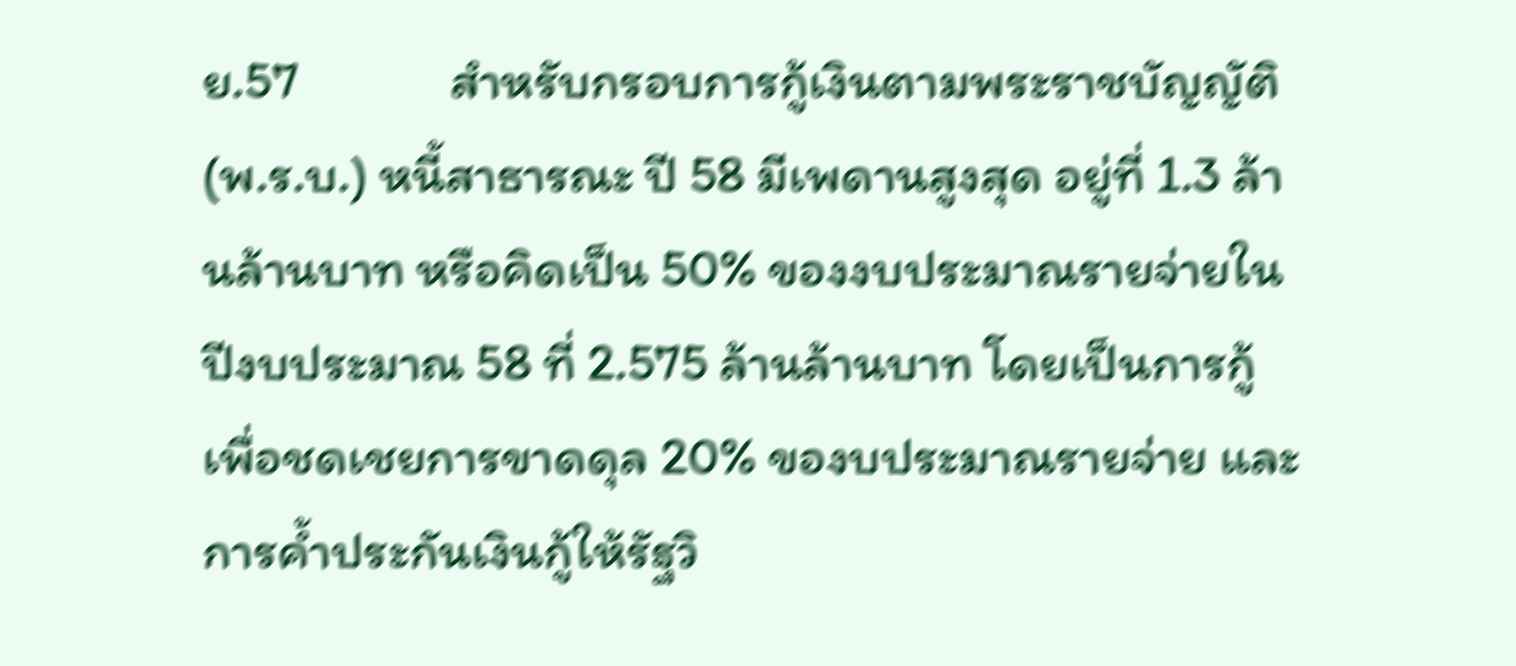ย.57             สำหรับกรอบการกู้เงินตามพระราชบัญญัติ (พ.ร.บ.) หนี้สาธารณะ ปี 58 มีเพดานสูงสุด อยู่ที่ 1.3 ล้านล้านบาท หรือคิดเป็น 50% ของงบประมาณรายจ่ายในปีงบประมาณ 58 ที่ 2.575 ล้านล้านบาท โดยเป็นการกู้เพื่อชดเชยการขาดดุล 20% ของบประมาณรายจ่าย และการค้ำประกันเงินกู้ให้รัฐวิ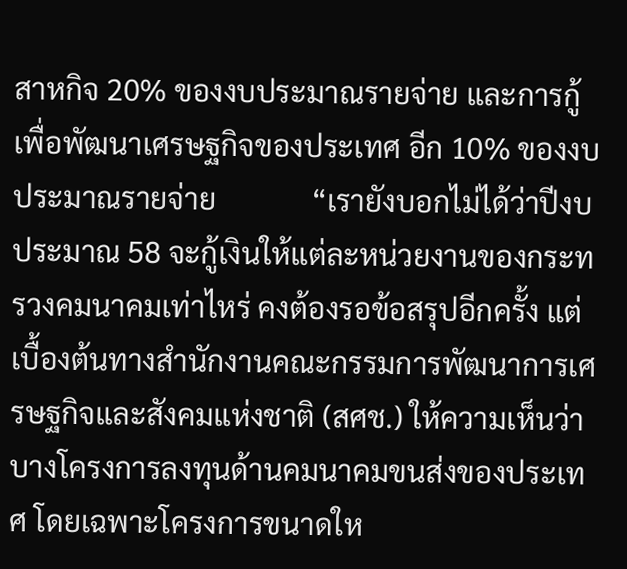สาหกิจ 20% ของงบประมาณรายจ่าย และการกู้เพื่อพัฒนาเศรษฐกิจของประเทศ อีก 10% ของงบประมาณรายจ่าย             “เรายังบอกไม่ได้ว่าปีงบประมาณ 58 จะกู้เงินให้แต่ละหน่วยงานของกระทรวงคมนาคมเท่าไหร่ คงต้องรอข้อสรุปอีกครั้ง แต่เบื้องต้นทางสำนักงานคณะกรรมการพัฒนาการเศรษฐกิจและสังคมแห่งชาติ (สศช.) ให้ความเห็นว่า บางโครงการลงทุนด้านคมนาคมขนส่งของประเทศ โดยเฉพาะโครงการขนาดให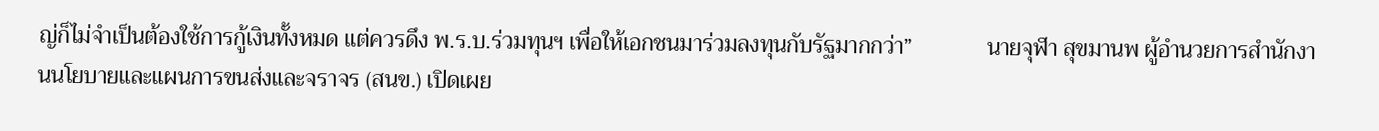ญ่ก็ไม่จำเป็นต้องใช้การกู้เงินทั้งหมด แต่ควรดึง พ.ร.บ.ร่วมทุนฯ เพื่อให้เอกชนมาร่วมลงทุนกับรัฐมากกว่า”             นายจุฬา สุขมานพ ผู้อำนวยการสำนักงานนโยบายและแผนการขนส่งและจราจร (สนข.) เปิดเผย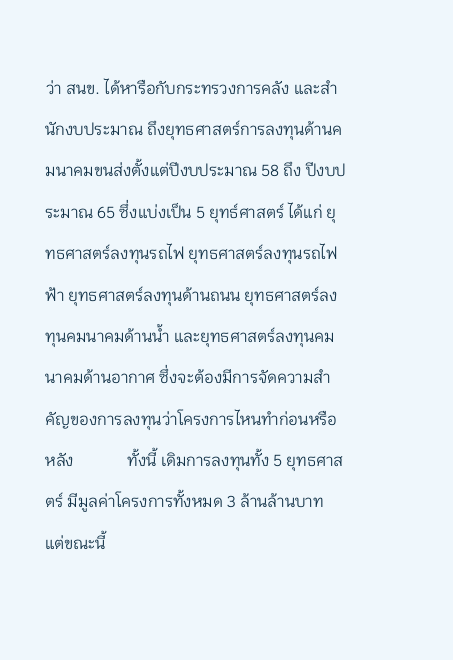ว่า สนข. ได้หารือกับกระทรวงการคลัง และสำนักงบประมาณ ถึงยุทธศาสตร์การลงทุนด้านคมนาคมขนส่งตั้งแต่ปีงบประมาณ 58 ถึง ปีงบประมาณ 65 ซึ่งแบ่งเป็น 5 ยุทธ์ศาสตร์ ได้แก่ ยุทธศาสตร์ลงทุนรถไฟ ยุทธศาสตร์ลงทุนรถไฟฟ้า ยุทธศาสตร์ลงทุนด้านถนน ยุทธศาสตร์ลงทุนคมนาคมด้านน้ำ และยุทธศาสตร์ลงทุนคมนาคมด้านอากาศ ซึ่งจะต้องมีการจัดความสำคัญของการลงทุนว่าโครงการไหนทำก่อนหรือหลัง             ทั้งนี้ เดิมการลงทุนทั้ง 5 ยุทธศาสตร์ มีมูลค่าโครงการทั้งหมด 3 ล้านล้านบาท แต่ขณะนี้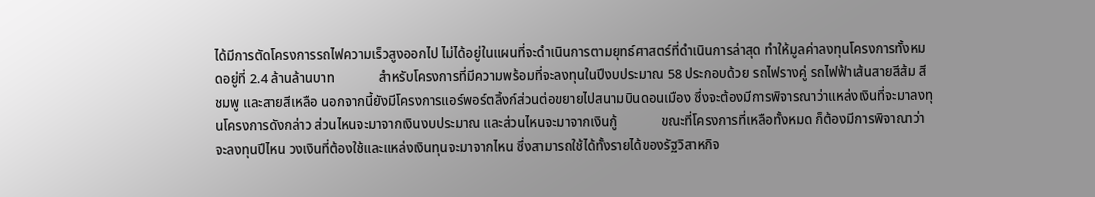ได้มีการตัดโครงการรถไฟความเร็วสูงออกไป ไม่ได้อยู่ในแผนที่จะดำเนินการตามยุทธ์ศาสตร์ที่ดำเนินการล่าสุด ทำให้มูลค่าลงทุนโครงการทั้งหมดอยู่ที่ 2.4 ล้านล้านบาท             สำหรับโครงการที่มีความพร้อมที่จะลงทุนในปีงบประมาณ 58 ประกอบด้วย รถไฟรางคู่ รถไฟฟ้าเส้นสายสีส้ม สีชมพู และสายสีเหลือ นอกจากนี้ยังมีโครงการแอร์พอร์ตลิ้งก์ส่วนต่อขยายไปสนามบินดอนเมือง ซึ่งจะต้องมีการพิจารณาว่าแหล่งเงินที่จะมาลงทุนโครงการดังกล่าว ส่วนไหนจะมาจากเงินงบประมาณ และส่วนไหนจะมาจากเงินกู้             ขณะที่โครงการที่เหลือทั้งหมด ก็ต้องมีการพิจาณาว่าจะลงทุนปีไหน วงเงินที่ต้องใช้และแหล่งเงินทุนจะมาจากไหน ซึ่งสามารถใช้ได้ทั้งรายได้ของรัฐวิสาหกิจ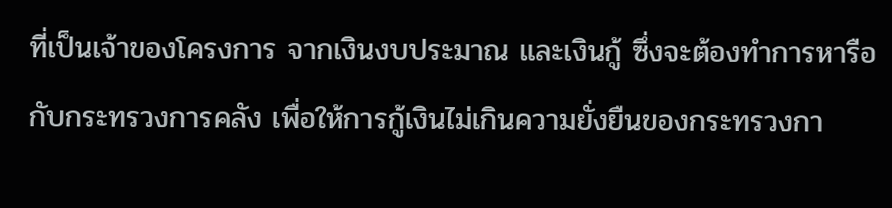ที่เป็นเจ้าของโครงการ จากเงินงบประมาณ และเงินกู้ ซึ่งจะต้องทำการหารือกับกระทรวงการคลัง เพื่อให้การกู้เงินไม่เกินความยั่งยืนของกระทรวงกา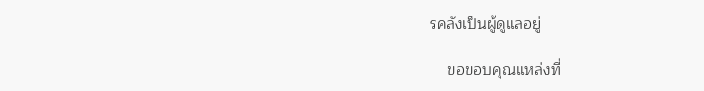รคลังเป็นผู้ดูแลอยู่

    ขอขอบคุณแหล่งที่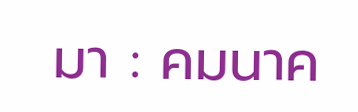มา : คมนาค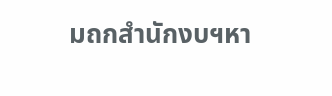มถกสำนักงบฯหา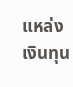แหล่งเงินทุน